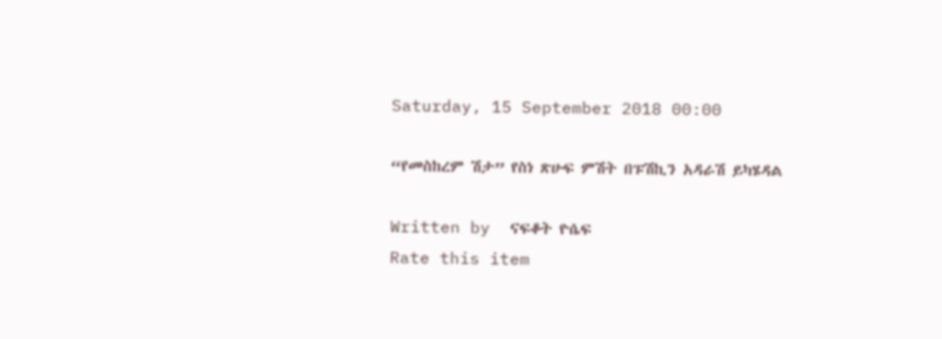Saturday, 15 September 2018 00:00

“የመስከረም ሽታ” የስነ ጽሁፍ ምሽት በፑሽኪን አዳራሽ ይካሄዳል

Written by  ናፍቆት ዮሴፍ
Rate this item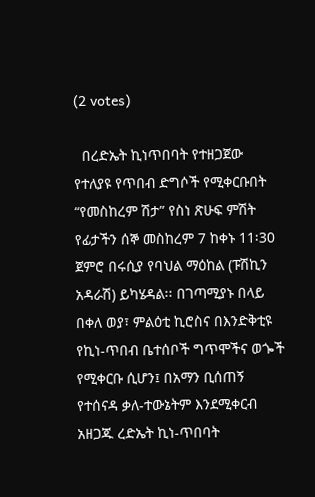(2 votes)

  በረድኤት ኪነጥበባት የተዘጋጀው የተለያዩ የጥበብ ድግሶች የሚቀርቡበት “የመስከረም ሽታ” የስነ ጽሁፍ ምሽት የፊታችን ሰኞ መስከረም 7 ከቀኑ 11፡30 ጀምሮ በሩሲያ የባህል ማዕከል (ፑሽኪን አዳራሽ) ይካሄዳል፡፡ በገጣሚያኑ በላይ በቀለ ወያ፣ ምልዕቲ ኪሮስና በእንድቅቲዩ የኪነ-ጥበብ ቤተሰቦች ግጥሞችና ወጐች የሚቀርቡ ሲሆን፤ በአማን ቢሰጠኝ የተሰናዳ ቃለ-ተውኔትም እንደሚቀርብ አዘጋጁ ረድኤት ኪነ-ጥበባት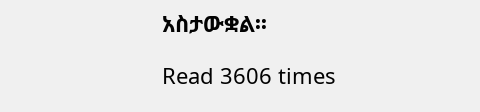አስታውቋል፡፡

Read 3606 times